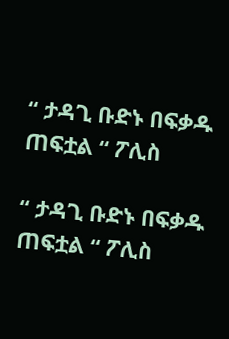“ ታዳጊ ቡድኑ በፍቃዱ ጠፍቷል “ ፖሊስ

“ ታዳጊ ቡድኑ በፍቃዱ ጠፍቷል “ ፖሊስ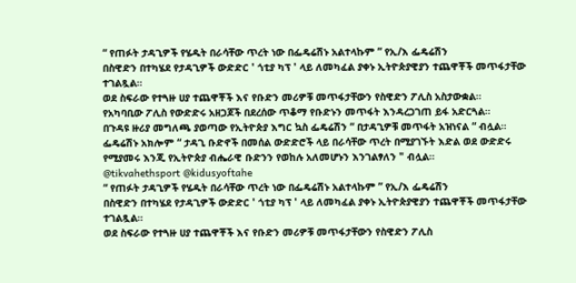“ የጠፉት ታዳጊዎች የሄዱት በራሳቸው ጥረት ነው በፌዴሬሽኑ አልተላኩም ” የኢ/እ ፌዴሬሽን
በስዊድን በተካሄደ የታዳጊዎች ውድድር ' ጎቲያ ካፕ ' ላይ ለመካፈል ያቀኑ ኢትዮጵያዊያን ተጨዋቾች መጥፋታቸው ተገልጿል።
ወደ ስፍራው የተጓዙ ሀያ ተጨዋቾች እና የቡድን መሪዎቹ መጥፋታቸውን የስዊድን ፖሊስ አስታውቋል።
የአካባቢው ፖሊስ የውድድሩ አዘጋጆች በደረሰው ጥቆማ የቡድኑን መጥፋት እንዳረጋገጠ ይፋ አድርጓል።
በጉዳዩ ዙሪያ መግለጫ ያወጣው የኢትዮጵያ እግር ኳስ ፌዴሬሽን “ በታዳጊዎቹ መጥፋት አዝነናል “ ብሏል።
ፌዴሬሽኑ አክሎም “ ታዳጊ ቡድኖች በመሰል ውድድሮች ላይ በራሳቸው ጥረት በሚያገኙት እድል ወደ ውድድሩ የሚያመሩ እንጂ የኢትዮጵያ ብሔራዊ ቡድንን የወከሉ አለመሆኑን እንገልፃለን " ብሏል።
@tikvahethsport @kidusyoftahe
“ የጠፉት ታዳጊዎች የሄዱት በራሳቸው ጥረት ነው በፌዴሬሽኑ አልተላኩም ” የኢ/እ ፌዴሬሽን
በስዊድን በተካሄደ የታዳጊዎች ውድድር ' ጎቲያ ካፕ ' ላይ ለመካፈል ያቀኑ ኢትዮጵያዊያን ተጨዋቾች መጥፋታቸው ተገልጿል።
ወደ ስፍራው የተጓዙ ሀያ ተጨዋቾች እና የቡድን መሪዎቹ መጥፋታቸውን የስዊድን ፖሊስ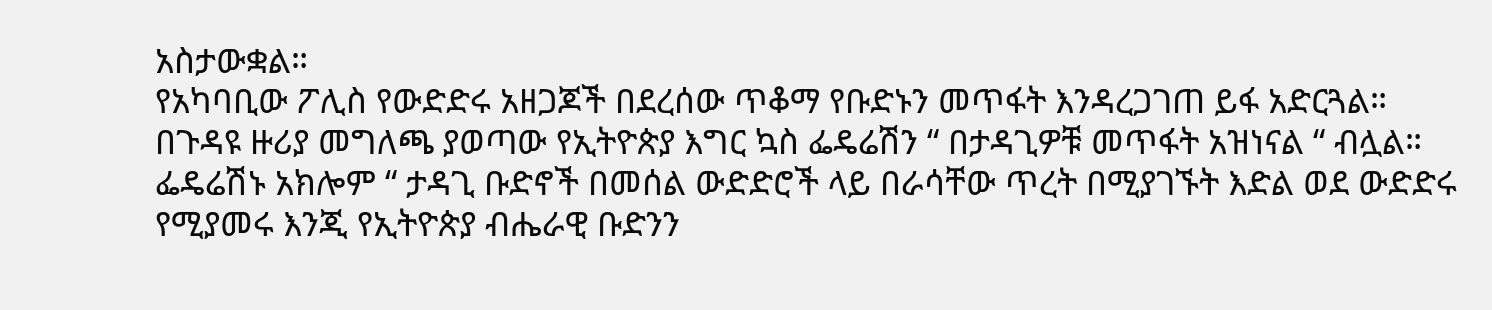አስታውቋል።
የአካባቢው ፖሊስ የውድድሩ አዘጋጆች በደረሰው ጥቆማ የቡድኑን መጥፋት እንዳረጋገጠ ይፋ አድርጓል።
በጉዳዩ ዙሪያ መግለጫ ያወጣው የኢትዮጵያ እግር ኳስ ፌዴሬሽን “ በታዳጊዎቹ መጥፋት አዝነናል “ ብሏል።
ፌዴሬሽኑ አክሎም “ ታዳጊ ቡድኖች በመሰል ውድድሮች ላይ በራሳቸው ጥረት በሚያገኙት እድል ወደ ውድድሩ የሚያመሩ እንጂ የኢትዮጵያ ብሔራዊ ቡድንን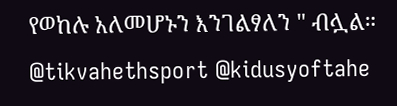የወከሉ አለመሆኑን እንገልፃለን " ብሏል።
@tikvahethsport @kidusyoftahe